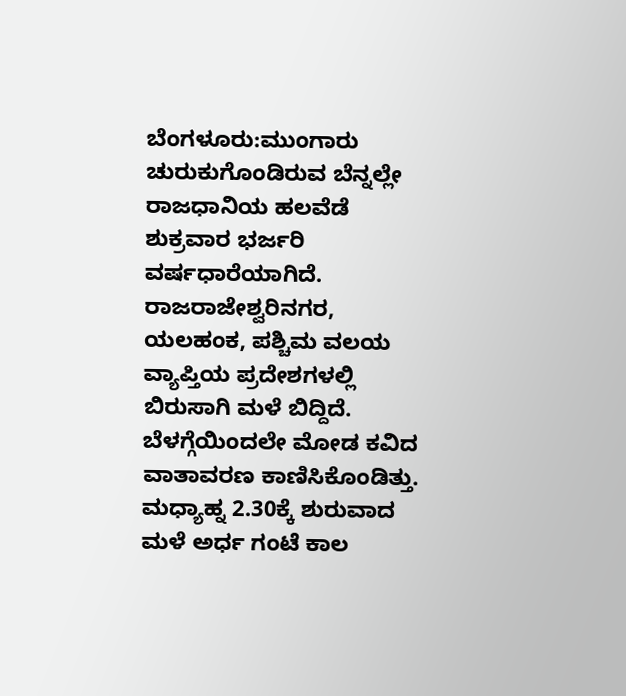ಬೆಂಗಳೂರು:ಮುಂಗಾರು ಚುರುಕುಗೊಂಡಿರುವ ಬೆನ್ನಲ್ಲೇ ರಾಜಧಾನಿಯ ಹಲವೆಡೆ ಶುಕ್ರವಾರ ಭರ್ಜರಿ ವರ್ಷಧಾರೆಯಾಗಿದೆ. ರಾಜರಾಜೇಶ್ವರಿನಗರ, ಯಲಹಂಕ, ಪಶ್ಚಿಮ ವಲಯ ವ್ಯಾಪ್ತಿಯ ಪ್ರದೇಶಗಳಲ್ಲಿ ಬಿರುಸಾಗಿ ಮಳೆ ಬಿದ್ದಿದೆ.
ಬೆಳಗ್ಗೆಯಿಂದಲೇ ಮೋಡ ಕವಿದ ವಾತಾವರಣ ಕಾಣಿಸಿಕೊಂಡಿತ್ತು. ಮಧ್ಯಾಹ್ನ 2.30ಕ್ಕೆ ಶುರುವಾದ ಮಳೆ ಅರ್ಧ ಗಂಟೆ ಕಾಲ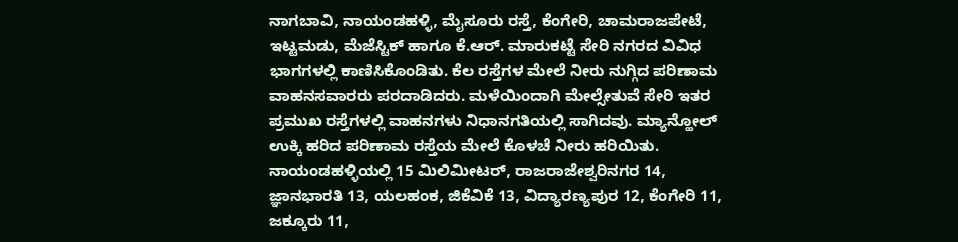ನಾಗಬಾವಿ, ನಾಯಂಡಹಳ್ಳಿ, ಮೈಸೂರು ರಸ್ತೆ, ಕೆಂಗೇರಿ, ಚಾಮರಾಜಪೇಟೆ, ಇಟ್ಟಮಡು, ಮೆಜೆಸ್ಟಿಕ್ ಹಾಗೂ ಕೆ.ಆರ್. ಮಾರುಕಟ್ಟೆ ಸೇರಿ ನಗರದ ವಿವಿಧ ಭಾಗಗಳಲ್ಲಿ ಕಾಣಿಸಿಕೊಂಡಿತು. ಕೆಲ ರಸ್ತೆಗಳ ಮೇಲೆ ನೀರು ನುಗ್ಗಿದ ಪರಿಣಾಮ ವಾಹನಸವಾರರು ಪರದಾಡಿದರು. ಮಳೆಯಿಂದಾಗಿ ಮೇಲ್ಸೇತುವೆ ಸೇರಿ ಇತರ ಪ್ರಮುಖ ರಸ್ತೆಗಳಲ್ಲಿ ವಾಹನಗಳು ನಿಧಾನಗತಿಯಲ್ಲಿ ಸಾಗಿದವು. ಮ್ಯಾನ್ಹೋಲ್ ಉಕ್ಕಿ ಹರಿದ ಪರಿಣಾಮ ರಸ್ತೆಯ ಮೇಲೆ ಕೊಳಚೆ ನೀರು ಹರಿಯಿತು. ನಾಯಂಡಹಳ್ಳಿಯಲ್ಲಿ 15 ಮಿಲಿಮೀಟರ್, ರಾಜರಾಜೇಶ್ವರಿನಗರ 14, ಜ್ಞಾನಭಾರತಿ 13, ಯಲಹಂಕ, ಜಿಕೆವಿಕೆ 13, ವಿದ್ಯಾರಣ್ಯಪುರ 12, ಕೆಂಗೇರಿ 11, ಜಕ್ಕೂರು 11,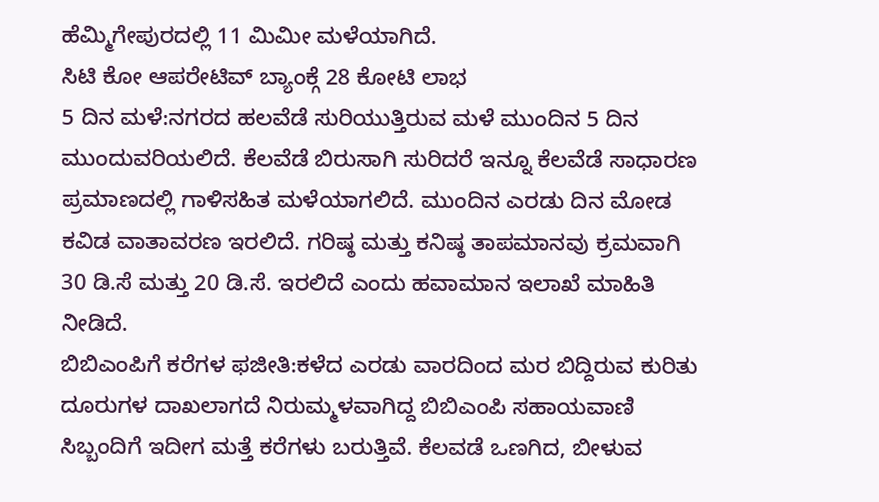ಹೆಮ್ಮಿಗೇಪುರದಲ್ಲಿ 11 ಮಿಮೀ ಮಳೆಯಾಗಿದೆ.
ಸಿಟಿ ಕೋ ಆಪರೇಟಿವ್ ಬ್ಯಾಂಕ್ಗೆ 28 ಕೋಟಿ ಲಾಭ
5 ದಿನ ಮಳೆ:ನಗರದ ಹಲವೆಡೆ ಸುರಿಯುತ್ತಿರುವ ಮಳೆ ಮುಂದಿನ 5 ದಿನ ಮುಂದುವರಿಯಲಿದೆ. ಕೆಲವೆಡೆ ಬಿರುಸಾಗಿ ಸುರಿದರೆ ಇನ್ನೂ ಕೆಲವೆಡೆ ಸಾಧಾರಣ ಪ್ರಮಾಣದಲ್ಲಿ ಗಾಳಿಸಹಿತ ಮಳೆಯಾಗಲಿದೆ. ಮುಂದಿನ ಎರಡು ದಿನ ಮೋಡ ಕವಿಡ ವಾತಾವರಣ ಇರಲಿದೆ. ಗರಿಷ್ಠ ಮತ್ತು ಕನಿಷ್ಠ ತಾಪಮಾನವು ಕ್ರಮವಾಗಿ 30 ಡಿ.ಸೆ ಮತ್ತು 20 ಡಿ.ಸೆ. ಇರಲಿದೆ ಎಂದು ಹವಾಮಾನ ಇಲಾಖೆ ಮಾಹಿತಿ ನೀಡಿದೆ.
ಬಿಬಿಎಂಪಿಗೆ ಕರೆಗಳ ಫಜೀತಿ:ಕಳೆದ ಎರಡು ವಾರದಿಂದ ಮರ ಬಿದ್ದಿರುವ ಕುರಿತು ದೂರುಗಳ ದಾಖಲಾಗದೆ ನಿರುಮ್ಮಳವಾಗಿದ್ದ ಬಿಬಿಎಂಪಿ ಸಹಾಯವಾಣಿ ಸಿಬ್ಬಂದಿಗೆ ಇದೀಗ ಮತ್ತೆ ಕರೆಗಳು ಬರುತ್ತಿವೆ. ಕೆಲವಡೆ ಒಣಗಿದ, ಬೀಳುವ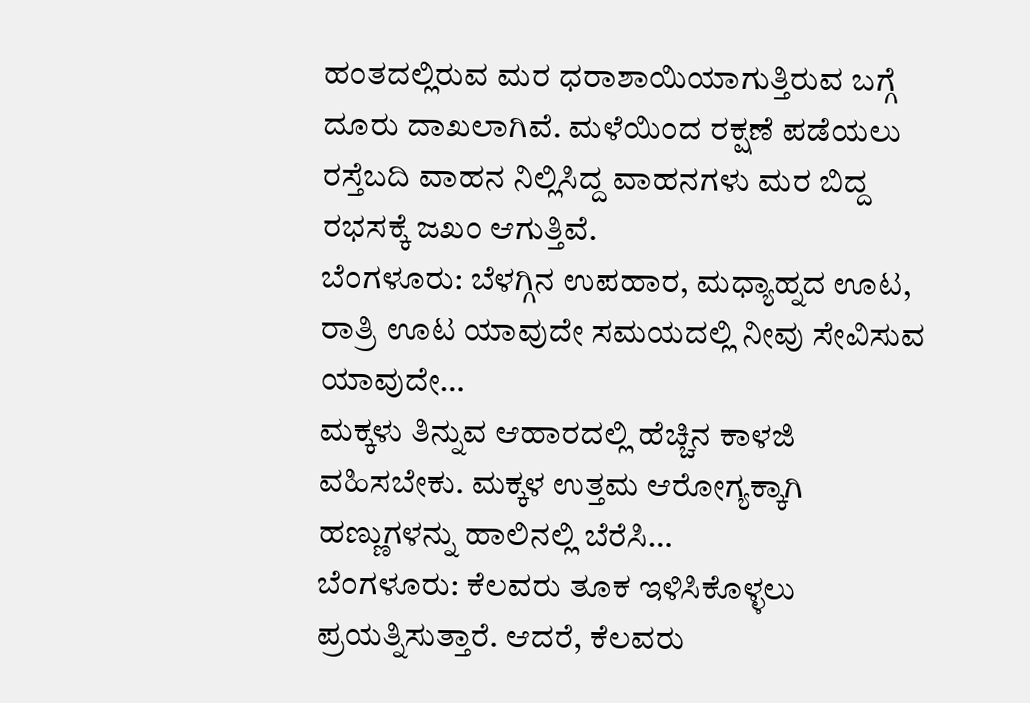ಹಂತದಲ್ಲಿರುವ ಮರ ಧರಾಶಾಯಿಯಾಗುತ್ತಿರುವ ಬಗ್ಗೆ ದೂರು ದಾಖಲಾಗಿವೆ. ಮಳೆಯಿಂದ ರಕ್ಷಣೆ ಪಡೆಯಲು ರಸ್ತೆಬದಿ ವಾಹನ ನಿಲ್ಲಿಸಿದ್ದ ವಾಹನಗಳು ಮರ ಬಿದ್ದ ರಭಸಕ್ಕೆ ಜಖಂ ಆಗುತ್ತಿವೆ.
ಬೆಂಗಳೂರು: ಬೆಳಗ್ಗಿನ ಉಪಹಾರ, ಮಧ್ಯಾಹ್ನದ ಊಟ, ರಾತ್ರಿ ಊಟ ಯಾವುದೇ ಸಮಯದಲ್ಲಿ ನೀವು ಸೇವಿಸುವ ಯಾವುದೇ…
ಮಕ್ಕಳು ತಿನ್ನುವ ಆಹಾರದಲ್ಲಿ ಹೆಚ್ಚಿನ ಕಾಳಜಿ ವಹಿಸಬೇಕು. ಮಕ್ಕಳ ಉತ್ತಮ ಆರೋಗ್ಯಕ್ಕಾಗಿ ಹಣ್ಣುಗಳನ್ನು ಹಾಲಿನಲ್ಲಿ ಬೆರೆಸಿ…
ಬೆಂಗಳೂರು: ಕೆಲವರು ತೂಕ ಇಳಿಸಿಕೊಳ್ಳಲು ಪ್ರಯತ್ನಿಸುತ್ತಾರೆ. ಆದರೆ, ಕೆಲವರು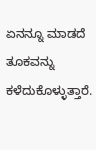ಏನನ್ನೂ ಮಾಡದೆ ತೂಕವನ್ನು ಕಳೆದುಕೊಳ್ಳುತ್ತಾರೆ.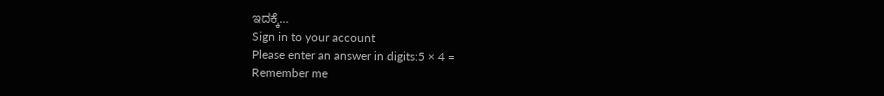ಇದಕ್ಕೆ…
Sign in to your account
Please enter an answer in digits:5 × 4 =
Remember me